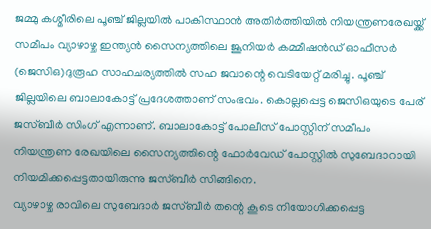ജമ്മു കശ്മീരിലെ പൂഞ്ച് ജില്ലയിൽ പാകിസ്ഥാൻ അതിർത്തിയിൽ നിയന്ത്രണരേഖയ്ക്ക് സമീപം വ്യാഴാഴ്ച ഇന്ത്യൻ സൈന്യത്തിലെ ജൂനിയർ കമ്മീഷൻഡ് ഓഫീസർ (ജെസിഒ)ദുരൂഹ സാഹചര്യത്തിൽ സഹ ജവാന്റെ വെടിയേറ്റ് മരിച്ചു. പൂഞ്ച് ജില്ലയിലെ ബാലാകോട്ട് പ്രദേശത്താണ് സംഭവം. കൊല്ലപ്പെട്ട ജെസിഒയുടെ പേര് ജസ്ബീർ സിംഗ് എന്നാണ്. ബാലാകോട്ട് പോലീസ് പോസ്റ്റിന് സമീപം നിയന്ത്രണ രേഖയിലെ സൈന്യത്തിന്റെ ഫോർവേഡ് പോസ്റ്റിൽ സുബേദാറായി നിയമിക്കപ്പെട്ടതായിരുന്നു ജസ്ബീർ സിങ്ങിനെ.
വ്യാഴാഴ്ച രാവിലെ സുബേദാർ ജസ്ബീർ തന്റെ കൂടെ നിയോഗിക്കപ്പെട്ട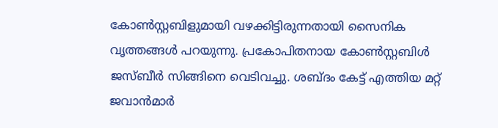കോൺസ്റ്റബിളുമായി വഴക്കിട്ടിരുന്നതായി സൈനിക വൃത്തങ്ങൾ പറയുന്നു. പ്രകോപിതനായ കോൺസ്റ്റബിൾ ജസ്ബീർ സിങ്ങിനെ വെടിവച്ചു. ശബ്ദം കേട്ട് എത്തിയ മറ്റ് ജവാൻമാർ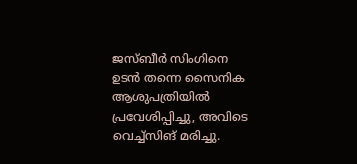ജസ്ബീർ സിംഗിനെ ഉടൻ തന്നെ സൈനിക ആശുപത്രിയിൽ പ്രവേശിപ്പിച്ചു, അവിടെ വെച്ച്സിങ് മരിച്ചു.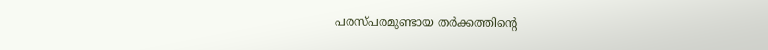പരസ്പരമുണ്ടായ തർക്കത്തിന്റെ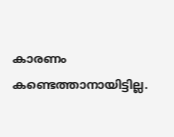കാരണം കണ്ടെത്താനായിട്ടില്ല.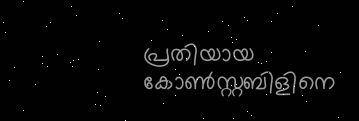പ്രതിയായ കോൺസ്റ്റബിളിനെ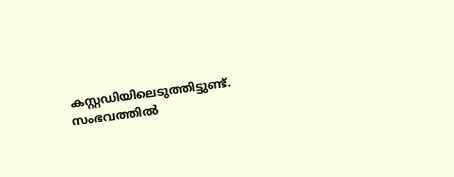കസ്റ്റഡിയിലെടുത്തിട്ടുണ്ട്. സംഭവത്തിൽ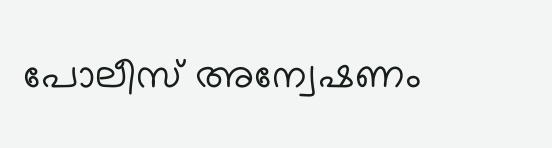പോലീസ് അന്വേഷണം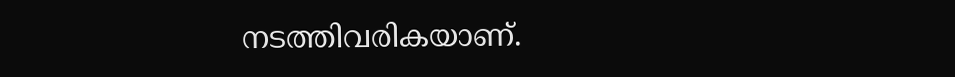നടത്തിവരികയാണ്.